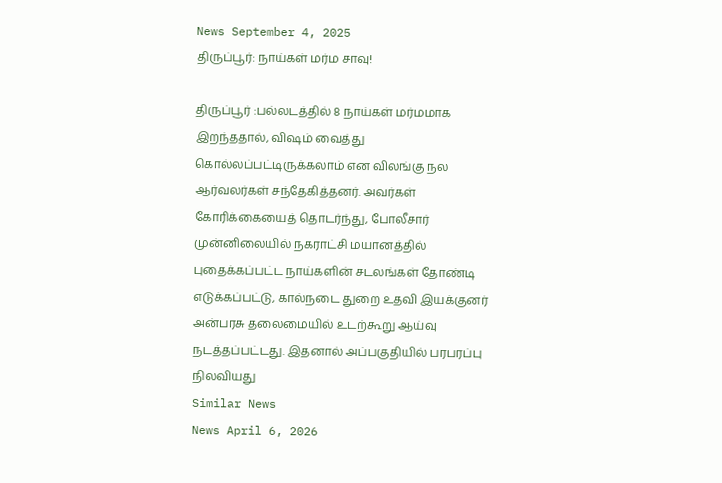News September 4, 2025
திருப்பூர்: நாய்கள் மர்ம சாவு!

திருப்பூர் :பல்லடத்தில் 8 நாய்கள் மர்மமாக இறந்ததால், விஷம் வைத்து கொல்லப்பட்டிருக்கலாம் என விலங்கு நல ஆர்வலர்கள் சந்தேகித்தனர். அவர்கள் கோரிக்கையைத் தொடர்ந்து, போலீசார் முன்னிலையில் நகராட்சி மயானத்தில் புதைக்கப்பட்ட நாய்களின் சடலங்கள் தோண்டி எடுக்கப்பட்டு, கால்நடை துறை உதவி இயக்குனர் அன்பரசு தலைமையில் உடற்கூறு ஆய்வு நடத்தப்பட்டது. இதனால் அப்பகுதியில் பரபரப்பு நிலவியது
Similar News
News April 6, 2026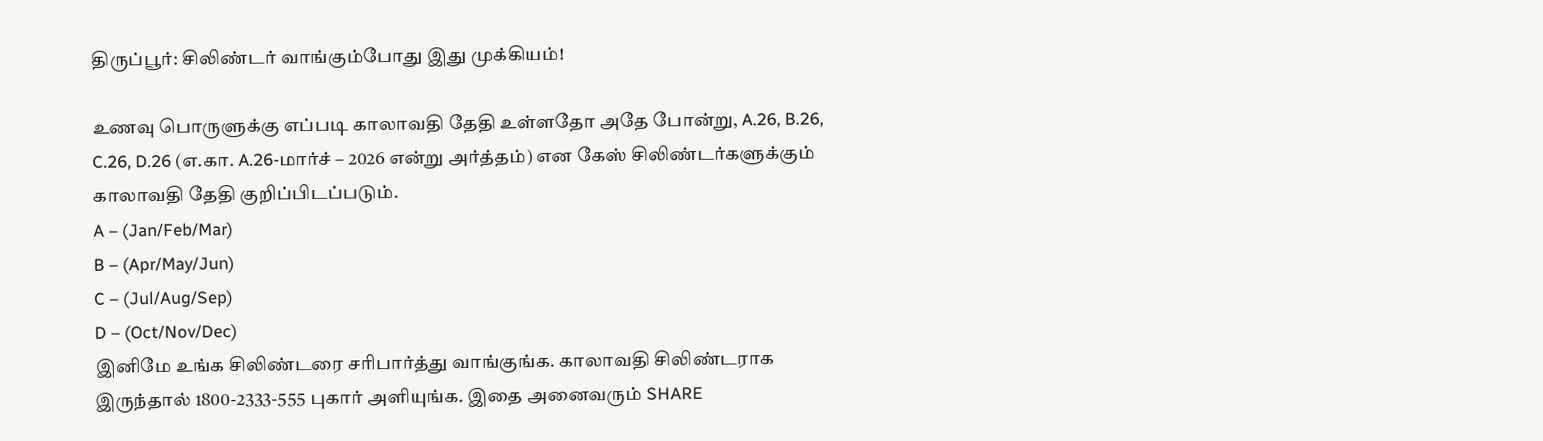திருப்பூர்: சிலிண்டர் வாங்கும்போது இது முக்கியம்!

உணவு பொருளுக்கு எப்படி காலாவதி தேதி உள்ளதோ அதே போன்று, A.26, B.26, C.26, D.26 (எ.கா. A.26-மார்ச் – 2026 என்று அர்த்தம்) என கேஸ் சிலிண்டர்களுக்கும் காலாவதி தேதி குறிப்பிடப்படும்.
A – (Jan/Feb/Mar)
B – (Apr/May/Jun)
C – (Jul/Aug/Sep)
D – (Oct/Nov/Dec)
இனிமே உங்க சிலிண்டரை சரிபார்த்து வாங்குங்க. காலாவதி சிலிண்டராக இருந்தால் 1800-2333-555 புகார் அளியுங்க. இதை அனைவரும் SHARE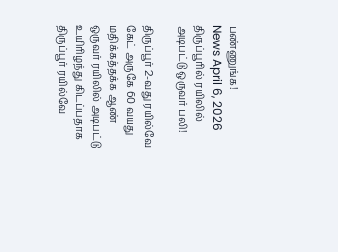பண்ணுங்க!
News April 6, 2026
திருப்பூரில் ரயிலில் அடிபட்டு ஒருவர் பலி!

திருப்பூர் 2-வது ரயில்வே கேட் அருகே 60 வயது மதிக்கத்தக்க ஆண் ஒருவர் ரயிலில் அடிபட்டு உயிரிழந்து கிடப்பதாக திருப்பூர் ரயில்வே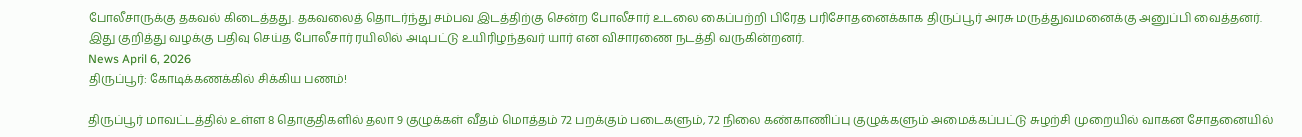போலீசாருக்கு தகவல் கிடைத்தது. தகவலைத் தொடர்ந்து சம்பவ இடத்திற்கு சென்ற போலீசார் உடலை கைப்பற்றி பிரேத பரிசோதனைக்காக திருப்பூர் அரசு மருத்துவமனைக்கு அனுப்பி வைத்தனர். இது குறித்து வழக்கு பதிவு செய்த போலீசார் ரயிலில் அடிபட்டு உயிரிழந்தவர் யார் என விசாரணை நடத்தி வருகின்றனர்.
News April 6, 2026
திருப்பூர்: கோடிக்கணக்கில் சிக்கிய பணம்!

திருப்பூர் மாவட்டத்தில் உள்ள 8 தொகுதிகளில் தலா 9 குழுக்கள் வீதம் மொத்தம் 72 பறக்கும் படைகளும், 72 நிலை கண்காணிப்பு குழுக்களும் அமைக்கப்பட்டு சுழற்சி முறையில் வாகன சோதனையில்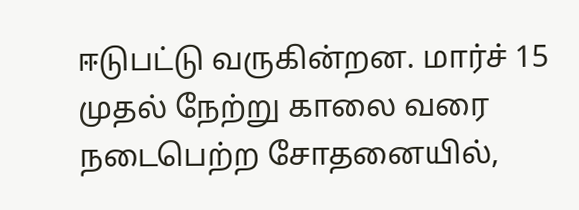ஈடுபட்டு வருகின்றன. மார்ச் 15 முதல் நேற்று காலை வரை நடைபெற்ற சோதனையில்,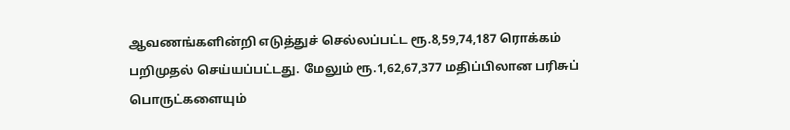ஆவணங்களின்றி எடுத்துச் செல்லப்பட்ட ரூ.8,59,74,187 ரொக்கம் பறிமுதல் செய்யப்பட்டது. மேலும் ரூ.1,62,67,377 மதிப்பிலான பரிசுப் பொருட்களையும்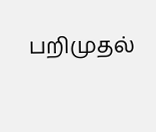பறிமுதல்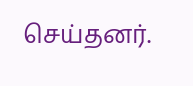செய்தனர்.